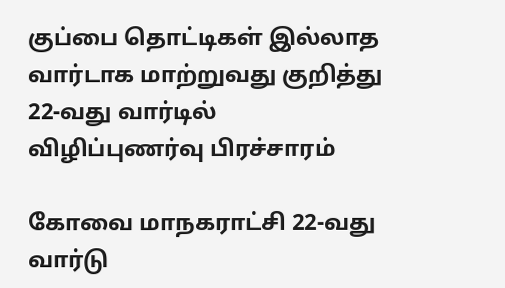குப்பை தொட்டிகள் இல்லாத வார்டாக மாற்றுவது குறித்து 22-வது வார்டில் விழிப்புணர்வு பிரச்சாரம்

கோவை மாநகராட்சி 22-வது வார்டு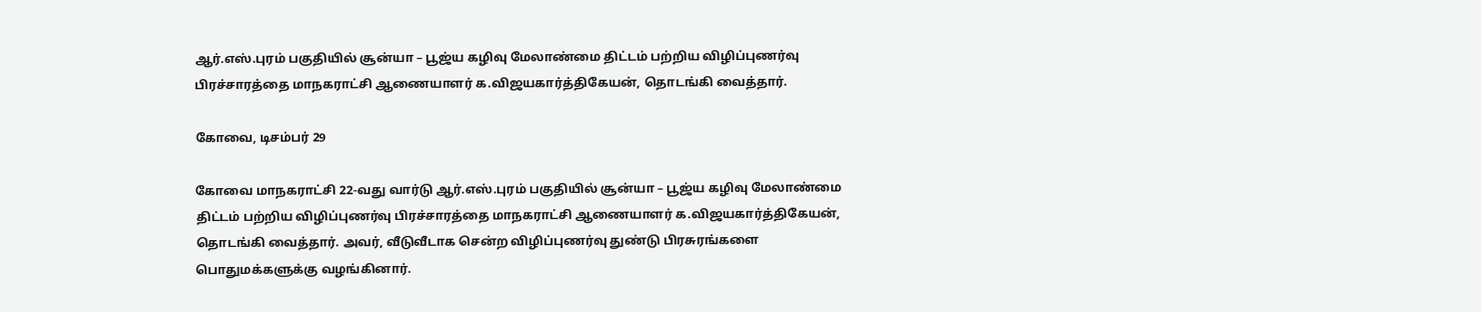ஆர்.எஸ்.புரம் பகுதியில் சூன்யா – பூஜ்ய கழிவு மேலாண்மை திட்டம் பற்றிய விழிப்புணர்வு பிரச்சாரத்தை மாநகராட்சி ஆணையாளர் க.விஜயகார்த்திகேயன், தொடங்கி வைத்தார்.

கோவை, டிசம்பர் 29

கோவை மாநகராட்சி 22-வது வார்டு ஆர்.எஸ்.புரம் பகுதியில் சூன்யா – பூஜ்ய கழிவு மேலாண்மை திட்டம் பற்றிய விழிப்புணர்வு பிரச்சாரத்தை மாநகராட்சி ஆணையாளர் க.விஜயகார்த்திகேயன், தொடங்கி வைத்தார். அவர், வீடுவீடாக சென்ற விழிப்புணர்வு துண்டு பிரசுரங்களை பொதுமக்களுக்கு வழங்கினார்.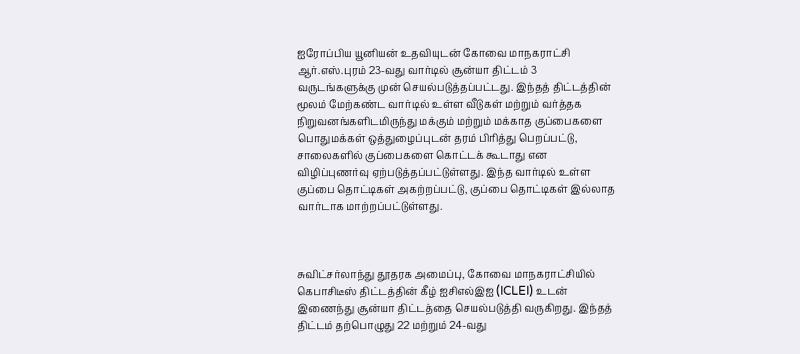ஐரோப்பிய யூனியன் உதவியுடன் கோவை மாநகராட்சி ஆர்.எஸ்.புரம் 23-வது வார்டில் சூன்யா திட்டம் 3 வருடங்களுக்கு முன் செயல்படுத்தப்பட்டது. இந்தத் திட்டத்தின் மூலம் மேற்கண்ட வார்டில் உள்ள வீடுகள் மற்றும் வர்த்தக நிறுவனங்களிடமிருந்து மக்கும் மற்றும் மக்காத குப்பைகளை பொதுமக்கள் ஒத்துழைப்புடன் தரம் பிரித்து பெறப்பட்டு, சாலைகளில் குப்பைகளை கொட்டக் கூடாது என விழிப்புணர்வு ஏற்படுத்தப்பட்டுள்ளது. இந்த வார்டில் உள்ள குப்பை தொட்டிகள் அகற்றப்பட்டு, குப்பை தொட்டிகள் இல்லாத வார்டாக மாற்றப்பட்டுள்ளது.



சுவிட்சர்லாந்து தூதரக அமைப்பு, கோவை மாநகராட்சியில் கெபாசிடீஸ் திட்டத்தின் கீழ் ஐசிஎல்இஐ (ICLEI) உடன் இணைந்து சூன்யா திட்டத்தை செயல்படுத்தி வருகிறது. இந்தத் திட்டம் தற்பொழுது 22 மற்றும் 24-வது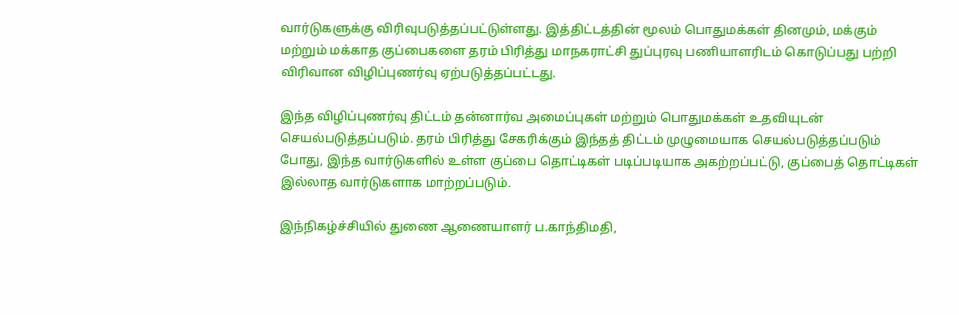வார்டுகளுக்கு விரிவுபடுத்தப்பட்டுள்ளது. இத்திட்டத்தின் மூலம் பொதுமக்கள் தினமும், மக்கும் மற்றும் மக்காத குப்பைகளை தரம் பிரித்து மாநகராட்சி துப்புரவு பணியாளரிடம் கொடுப்பது பற்றி விரிவான விழிப்புணர்வு ஏற்படுத்தப்பட்டது.

இந்த விழிப்புணர்வு திட்டம் தன்னார்வ அமைப்புகள் மற்றும் பொதுமக்கள் உதவியுடன் செயல்படுத்தப்படும். தரம் பிரித்து சேகரிக்கும் இந்தத் திட்டம் முழுமையாக செயல்படுத்தப்படும் போது, இந்த வார்டுகளில் உள்ள குப்பை தொட்டிகள் படிப்படியாக அகற்றப்பட்டு, குப்பைத் தொட்டிகள் இல்லாத வார்டுகளாக மாற்றப்படும்.

இந்நிகழ்ச்சியில் துணை ஆணையாளர் ப.காந்திமதி,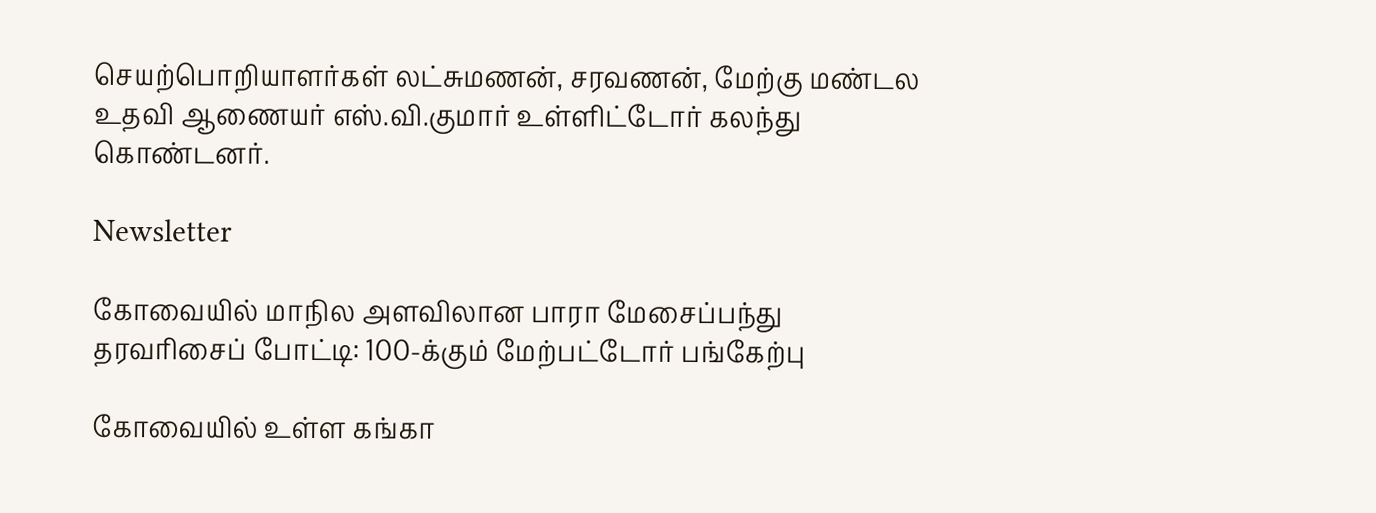செயற்பொறியாளர்கள் லட்சுமணன், சரவணன், மேற்கு மண்டல உதவி ஆணையர் எஸ்.வி.குமார் உள்ளிட்டோர் கலந்து கொண்டனர்.

Newsletter

கோவையில் மாநில அளவிலான பாரா மேசைப்பந்து தரவரிசைப் போட்டி: 100-க்கும் மேற்பட்டோர் பங்கேற்பு

கோவையில் உள்ள கங்கா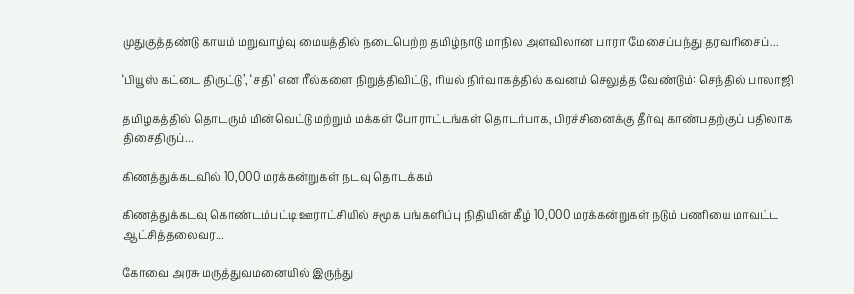முதுகுத்தண்டு காயம் மறுவாழ்வு மையத்தில் நடைபெற்ற தமிழ்நாடு மாநில அளவிலான பாரா மேசைப்பந்து தரவரிசைப்...

‘பியூஸ் கட்டை திருட்டு’, ‘சதி’ என ரீல்களை நிறுத்திவிட்டு, ரியல் நிர்வாகத்தில் கவனம் செலுத்த வேண்டும்: செந்தில் பாலாஜி

தமிழகத்தில் தொடரும் மின்வெட்டு மற்றும் மக்கள் போராட்டங்கள் தொடர்பாக, பிரச்சினைக்கு தீர்வு காண்பதற்குப் பதிலாக திசைதிருப்...

கிணத்துக்கடவில் 10,000 மரக்கன்றுகள் நடவு தொடக்கம்

கிணத்துக்கடவு கொண்டம்பட்டி ஊராட்சியில் சமூக பங்களிப்பு நிதியின் கீழ் 10,000 மரக்கன்றுகள் நடும் பணியை மாவட்ட ஆட்சித்தலைவர...

கோவை அரசு மருத்துவமனையில் இருந்து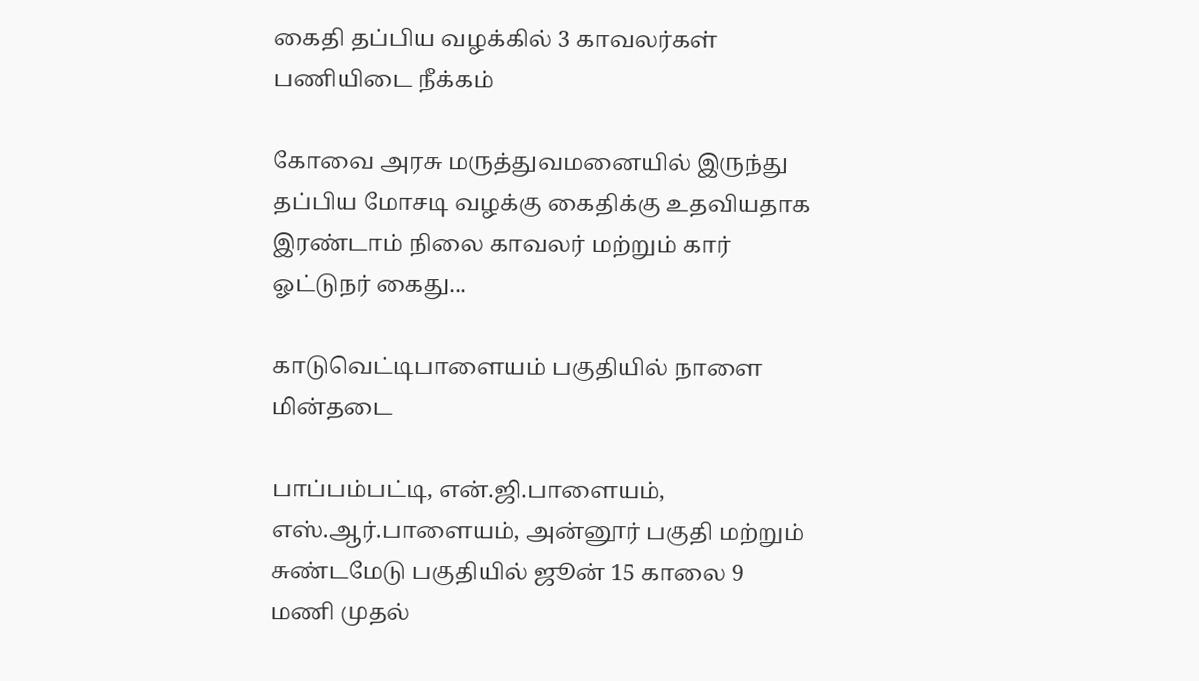கைதி தப்பிய வழக்கில் 3 காவலர்கள் பணியிடை நீக்கம்

கோவை அரசு மருத்துவமனையில் இருந்து தப்பிய மோசடி வழக்கு கைதிக்கு உதவியதாக இரண்டாம் நிலை காவலர் மற்றும் கார் ஓட்டுநர் கைது...

காடுவெட்டிபாளையம் பகுதியில் நாளை மின்தடை

பாப்பம்பட்டி, என்.ஜி.பாளையம், எஸ்.ஆர்.பாளையம், அன்னூர் பகுதி மற்றும் சுண்டமேடு பகுதியில் ஜூன் 15 காலை 9 மணி முதல்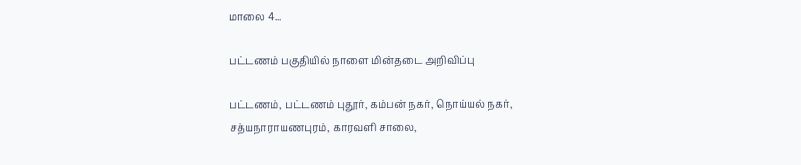மாலை 4...

பட்டணம் பகுதியில் நாளை மின்தடை அறிவிப்பு

பட்டணம், பட்டணம் புதூர், கம்பன் நகர், நொய்யல் நகர், சத்யநாராயணபுரம், காரவளி சாலை,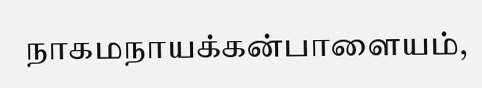நாகமநாயக்கன்பாளையம்,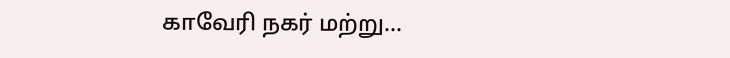காவேரி நகர் மற்று...